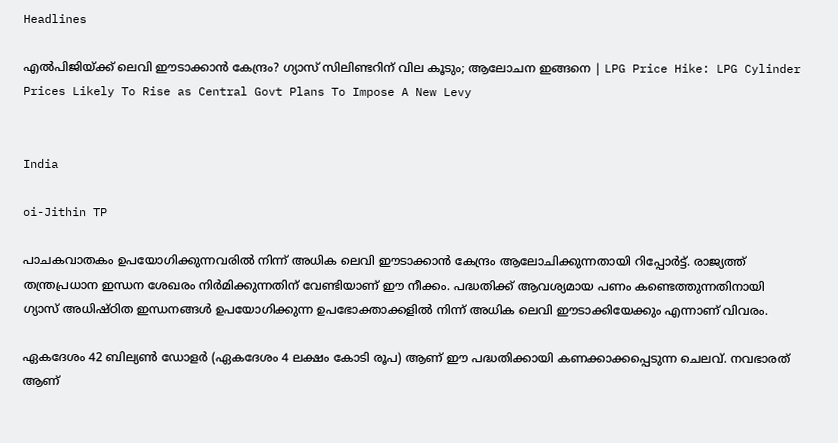Headlines

എല്‍പിജിയ്ക്ക് ലെവി ഈടാക്കാന്‍ കേന്ദ്രം? ഗ്യാസ് സിലിണ്ടറിന് വില കൂടും; ആലോചന ഇങ്ങനെ | LPG Price Hike: LPG Cylinder Prices Likely To Rise as Central Govt Plans To Impose A New Levy


India

oi-Jithin TP

പാചകവാതകം ഉപയോഗിക്കുന്നവരില്‍ നിന്ന് അധിക ലെവി ഈടാക്കാന്‍ കേന്ദ്രം ആലോചിക്കുന്നതായി റിപ്പോര്‍ട്ട്. രാജ്യത്ത് തന്ത്രപ്രധാന ഇന്ധന ശേഖരം നിര്‍മിക്കുന്നതിന് വേണ്ടിയാണ് ഈ നീക്കം. പദ്ധതിക്ക് ആവശ്യമായ പണം കണ്ടെത്തുന്നതിനായി ഗ്യാസ് അധിഷ്ഠിത ഇന്ധനങ്ങള്‍ ഉപയോഗിക്കുന്ന ഉപഭോക്താക്കളില്‍ നിന്ന് അധിക ലെവി ഈടാക്കിയേക്കും എന്നാണ് വിവരം.

ഏകദേശം 42 ബില്യണ്‍ ഡോളര്‍ (ഏകദേശം 4 ലക്ഷം കോടി രൂപ) ആണ് ഈ പദ്ധതിക്കായി കണക്കാക്കപ്പെടുന്ന ചെലവ്. നവഭാരത് ആണ്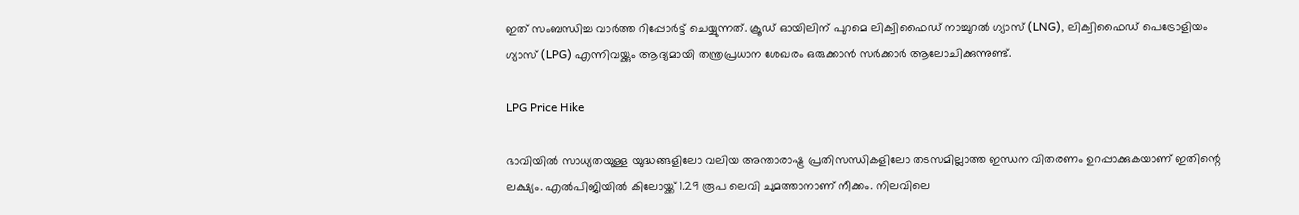ഇത് സംബന്ധിച്ച വാര്‍ത്ത റിപ്പോര്‍ട്ട് ചെയ്യുന്നത്. ക്രൂഡ് ഓയിലിന് പുറമെ ലിക്വിഫൈഡ് നാച്ചുറല്‍ ഗ്യാസ് (LNG), ലിക്വിഫൈഡ് പെട്രോളിയം ഗ്യാസ് (LPG) എന്നിവയ്ക്കും ആദ്യമായി തന്ത്രപ്രധാന ശേഖരം ഒരുക്കാന്‍ സര്‍ക്കാര്‍ ആലോചിക്കുന്നുണ്ട്.

LPG Price Hike

ഭാവിയില്‍ സാധ്യതയുള്ള യുദ്ധങ്ങളിലോ വലിയ അന്താരാഷ്ട്ര പ്രതിസന്ധികളിലോ തടസമില്ലാത്ത ഇന്ധന വിതരണം ഉറപ്പാക്കുകയാണ് ഇതിന്റെ ലക്ഷ്യം. എല്‍പിജിയില്‍ കിലോയ്ക്ക് 1.29 രൂപ ലെവി ചുമത്താനാണ് നീക്കം. നിലവിലെ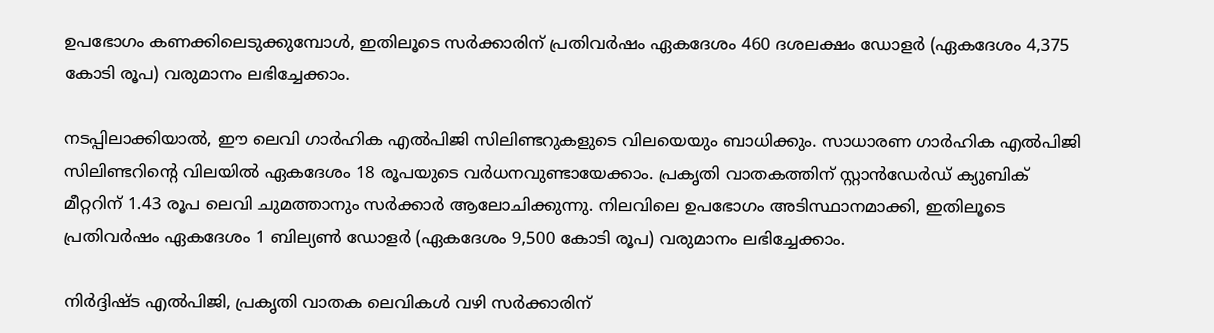ഉപഭോഗം കണക്കിലെടുക്കുമ്പോള്‍, ഇതിലൂടെ സര്‍ക്കാരിന് പ്രതിവര്‍ഷം ഏകദേശം 460 ദശലക്ഷം ഡോളര്‍ (ഏകദേശം 4,375 കോടി രൂപ) വരുമാനം ലഭിച്ചേക്കാം.

നടപ്പിലാക്കിയാല്‍, ഈ ലെവി ഗാര്‍ഹിക എല്‍പിജി സിലിണ്ടറുകളുടെ വിലയെയും ബാധിക്കും. സാധാരണ ഗാര്‍ഹിക എല്‍പിജി സിലിണ്ടറിന്റെ വിലയില്‍ ഏകദേശം 18 രൂപയുടെ വര്‍ധനവുണ്ടായേക്കാം. പ്രകൃതി വാതകത്തിന് സ്റ്റാന്‍ഡേര്‍ഡ് ക്യുബിക് മീറ്ററിന് 1.43 രൂപ ലെവി ചുമത്താനും സര്‍ക്കാര്‍ ആലോചിക്കുന്നു. നിലവിലെ ഉപഭോഗം അടിസ്ഥാനമാക്കി, ഇതിലൂടെ പ്രതിവര്‍ഷം ഏകദേശം 1 ബില്യണ്‍ ഡോളര്‍ (ഏകദേശം 9,500 കോടി രൂപ) വരുമാനം ലഭിച്ചേക്കാം.

നിര്‍ദ്ദിഷ്ട എല്‍പിജി, പ്രകൃതി വാതക ലെവികള്‍ വഴി സര്‍ക്കാരിന്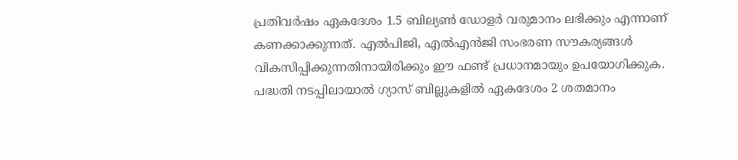പ്രതിവര്‍ഷം ഏകദേശം 1.5 ബില്യണ്‍ ഡോളര്‍ വരുമാനം ലഭിക്കും എന്നാണ് കണക്കാക്കുന്നത്. എല്‍പിജി, എല്‍എന്‍ജി സംഭരണ സൗകര്യങ്ങള്‍ വികസിപ്പിക്കുന്നതിനായിരിക്കും ഈ ഫണ്ട് പ്രധാനമായും ഉപയോഗിക്കുക. പദ്ധതി നടപ്പിലായാല്‍ ഗ്യാസ് ബില്ലുകളില്‍ ഏകദേശം 2 ശതമാനം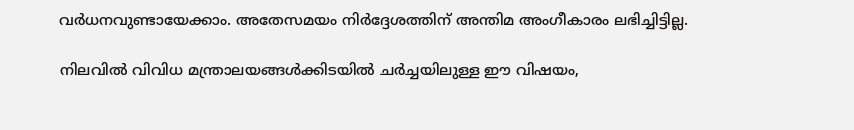വര്‍ധനവുണ്ടായേക്കാം. അതേസമയം നിര്‍ദ്ദേശത്തിന് അന്തിമ അംഗീകാരം ലഭിച്ചിട്ടില്ല.

നിലവില്‍ വിവിധ മന്ത്രാലയങ്ങള്‍ക്കിടയില്‍ ചര്‍ച്ചയിലുള്ള ഈ വിഷയം,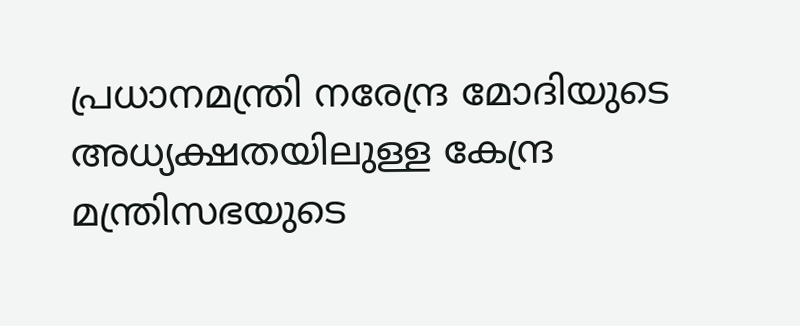പ്രധാനമന്ത്രി നരേന്ദ്ര മോദിയുടെ അധ്യക്ഷതയിലുള്ള കേന്ദ്ര മന്ത്രിസഭയുടെ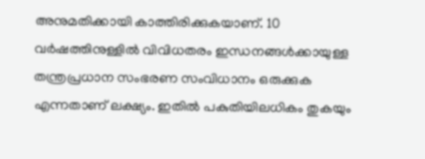അനുമതിക്കായി കാത്തിരിക്കുകയാണ്. 10 വര്‍ഷത്തിനുള്ളില്‍ വിവിധതരം ഇന്ധനങ്ങള്‍ക്കായുള്ള തന്ത്രപ്രധാന സംഭരണ സംവിധാനം ഒരുക്കുക എന്നതാണ് ലക്ഷ്യം. ഇതില്‍ പകുതിയിലധികം തുകയും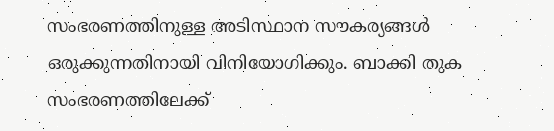സംഭരണത്തിനുള്ള അടിസ്ഥാന സൗകര്യങ്ങള്‍ ഒരുക്കുന്നതിനായി വിനിയോഗിക്കും. ബാക്കി തുക സംഭരണത്തിലേക്ക്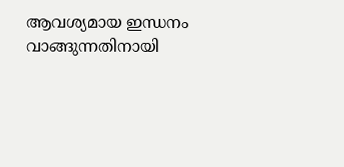ആവശ്യമായ ഇന്ധനം വാങ്ങുന്നതിനായി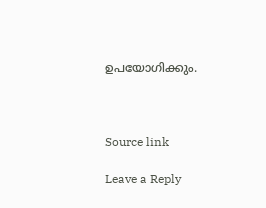ഉപയോഗിക്കും.



Source link

Leave a Reply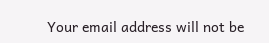Your email address will not be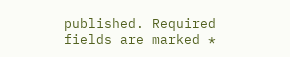published. Required fields are marked *